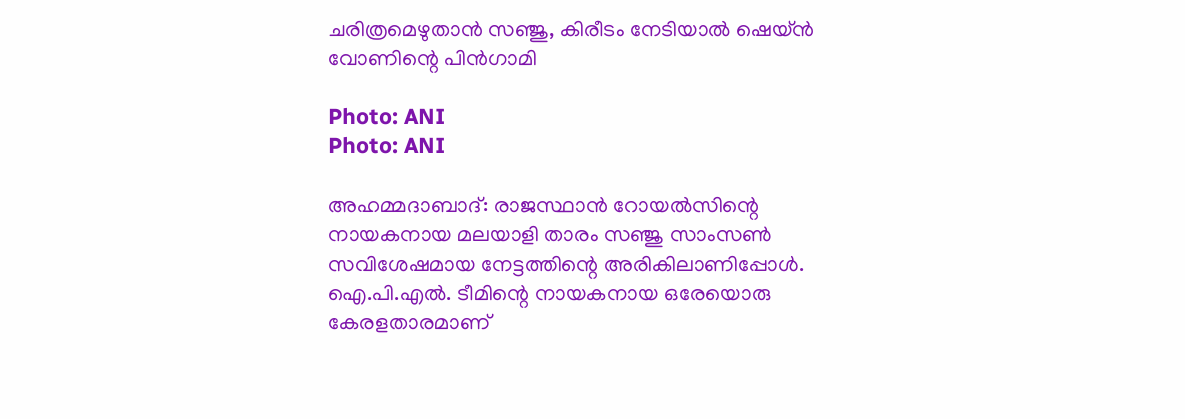ചരിത്രമെഴുതാന്‍ സഞ്ജു, കിരീടം നേടിയാല്‍ ഷെയ്ന്‍ വോണിന്റെ പിന്‍ഗാമി

Photo: ANI
Photo: ANI

അഹമ്മദാബാദ്: രാജസ്ഥാന്‍ റോയല്‍സിന്റെ നായകനായ മലയാളി താരം സഞ്ജു സാംസണ്‍ സവിശേഷമായ നേട്ടത്തിന്റെ അരികിലാണിപ്പോള്‍. ഐ.പി.എല്‍. ടീമിന്റെ നായകനായ ഒരേയൊരു കേരളതാരമാണ്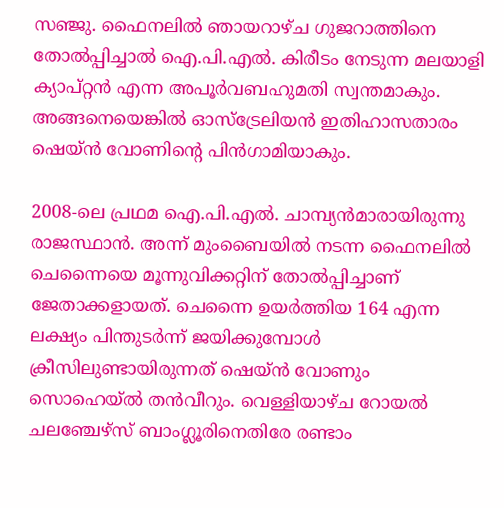സഞ്ജു. ഫൈനലില്‍ ഞായറാഴ്ച ഗുജറാത്തിനെ തോല്‍പ്പിച്ചാല്‍ ഐ.പി.എല്‍. കിരീടം നേടുന്ന മലയാളി ക്യാപ്റ്റന്‍ എന്ന അപൂര്‍വബഹുമതി സ്വന്തമാകും. അങ്ങനെയെങ്കില്‍ ഓസ്ട്രേലിയന്‍ ഇതിഹാസതാരം ഷെയ്ന്‍ വോണിന്റെ പിന്‍ഗാമിയാകും.

2008-ലെ പ്രഥമ ഐ.പി.എല്‍. ചാമ്പ്യന്‍മാരായിരുന്നു രാജസ്ഥാന്‍. അന്ന് മുംബൈയില്‍ നടന്ന ഫൈനലില്‍ ചെന്നൈയെ മൂന്നുവിക്കറ്റിന് തോല്‍പ്പിച്ചാണ് ജേതാക്കളായത്. ചെന്നൈ ഉയര്‍ത്തിയ 164 എന്ന ലക്ഷ്യം പിന്തുടര്‍ന്ന് ജയിക്കുമ്പോള്‍ ക്രീസിലുണ്ടായിരുന്നത് ഷെയ്ന്‍ വോണും സൊഹെയ്ല്‍ തന്‍വീറും. വെള്ളിയാഴ്ച റോയല്‍ ചലഞ്ചേഴ്സ് ബാംഗ്ലൂരിനെതിരേ രണ്ടാം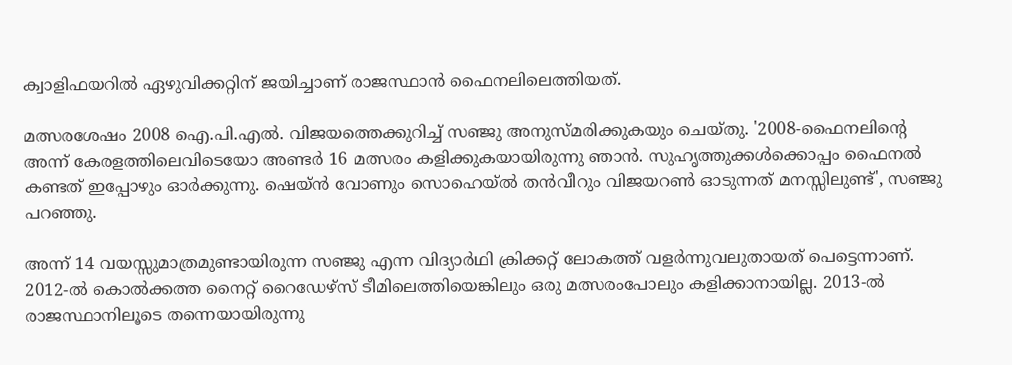ക്വാളിഫയറില്‍ ഏഴുവിക്കറ്റിന് ജയിച്ചാണ് രാജസ്ഥാന്‍ ഫൈനലിലെത്തിയത്.

മത്സരശേഷം 2008 ഐ.പി.എല്‍. വിജയത്തെക്കുറിച്ച് സഞ്ജു അനുസ്മരിക്കുകയും ചെയ്തു. '2008-ഫൈനലിന്റെ അന്ന് കേരളത്തിലെവിടെയോ അണ്ടര്‍ 16 മത്സരം കളിക്കുകയായിരുന്നു ഞാന്‍. സുഹൃത്തുക്കള്‍ക്കൊപ്പം ഫൈനല്‍ കണ്ടത് ഇപ്പോഴും ഓര്‍ക്കുന്നു. ഷെയ്ന്‍ വോണും സൊഹെയ്ല്‍ തന്‍വീറും വിജയറണ്‍ ഓടുന്നത് മനസ്സിലുണ്ട്', സഞ്ജു പറഞ്ഞു.

അന്ന് 14 വയസ്സുമാത്രമുണ്ടായിരുന്ന സഞ്ജു എന്ന വിദ്യാര്‍ഥി ക്രിക്കറ്റ് ലോകത്ത് വളര്‍ന്നുവലുതായത് പെട്ടെന്നാണ്. 2012-ല്‍ കൊല്‍ക്കത്ത നൈറ്റ് റൈഡേഴ്സ് ടീമിലെത്തിയെങ്കിലും ഒരു മത്സരംപോലും കളിക്കാനായില്ല. 2013-ല്‍ രാജസ്ഥാനിലൂടെ തന്നെയായിരുന്നു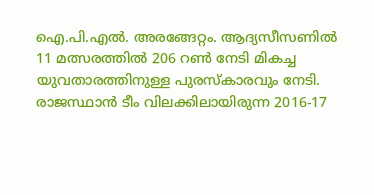ഐ.പി.എല്‍. അരങ്ങേറ്റം. ആദ്യസീസണില്‍ 11 മത്സരത്തില്‍ 206 റണ്‍ നേടി മികച്ച യുവതാരത്തിനുള്ള പുരസ്‌കാരവും നേടി. രാജസ്ഥാന്‍ ടീം വിലക്കിലായിരുന്ന 2016-17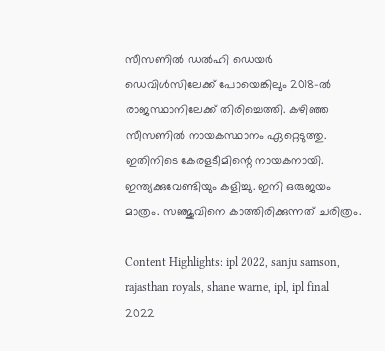സീസണില്‍ ഡല്‍ഹി ഡെയര്‍ ഡെവിള്‍സിലേക്ക് പോയെങ്കിലും 2018-ല്‍ രാജസ്ഥാനിലേക്ക് തിരിച്ചെത്തി. കഴിഞ്ഞ സീസണില്‍ നായകസ്ഥാനം ഏറ്റെടുത്തു. ഇതിനിടെ കേരളടീമിന്റെ നായകനായി. ഇന്ത്യക്കുവേണ്ടിയും കളിച്ചു. ഇനി ഒരുജയം മാത്രം. സഞ്ജുവിനെ കാത്തിരിക്കുന്നത് ചരിത്രം.

Content Highlights: ipl 2022, sanju samson, rajasthan royals, shane warne, ipl, ipl final 2022